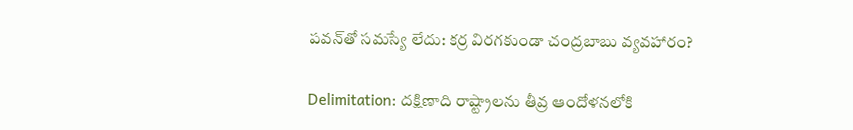పవన్‌తో సమస్యే లేదు: కర్ర విరగకుండా చంద్రబాబు వ్యవహారం?

Delimitation: దక్షిణాది రాష్ట్రాలను తీవ్ర ఆందోళనలోకి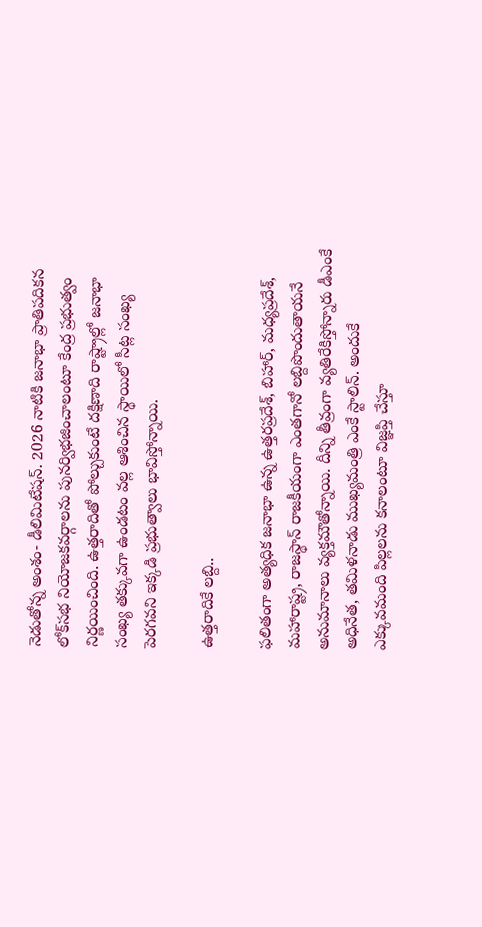నెడుతోన్న అంశం- డీలిమిటేషన్. 2026 నాటికి జనాభా ప్రాతిపదికన లోక్‌సభ నియోజకవర్గాలను పునర్విభజించాలంటూ కేంద్ర ప్రభుత్వం నిర్ణయించింది. ఉత్తరాదితో పోల్చుకుంటే దక్షిణాది రాష్ట్రాల్లో జనాభా సంఖ్య తక్కువగా ఉండటం వల్ల ఆశించిన స్థాయిలో సీట్ల సంఖ్య పెరగవని ఇక్కడి ప్రభుత్వాలు భావిస్తోన్నాయి.

ఉత్తరాదికే లబ్ది..

ఫలితంగా అత్యధిక జనాభా ఉన్న ఉత్తరప్రదేశ్, బిహార్, మధ్యప్రదేశ్, మహారాష్ట్ర, రాజస్థాన్ రాజకీయంగా ఎంతగానో లబ్దిపొందుతాయనే అనుమానాలు వ్యక్తమౌతోన్నాయి. దీన్ని తీవ్రంగా వ్యతిరేకిస్తోన్నారు డీఎంకే అధినేత, తమిళనాడు ముఖ్యమంత్రి ఎంకే స్టాలిన్. అందుకే ఎక్కువమంది పిల్లలను కనాలంటూ విజ్ఞప్తి చేస్తూ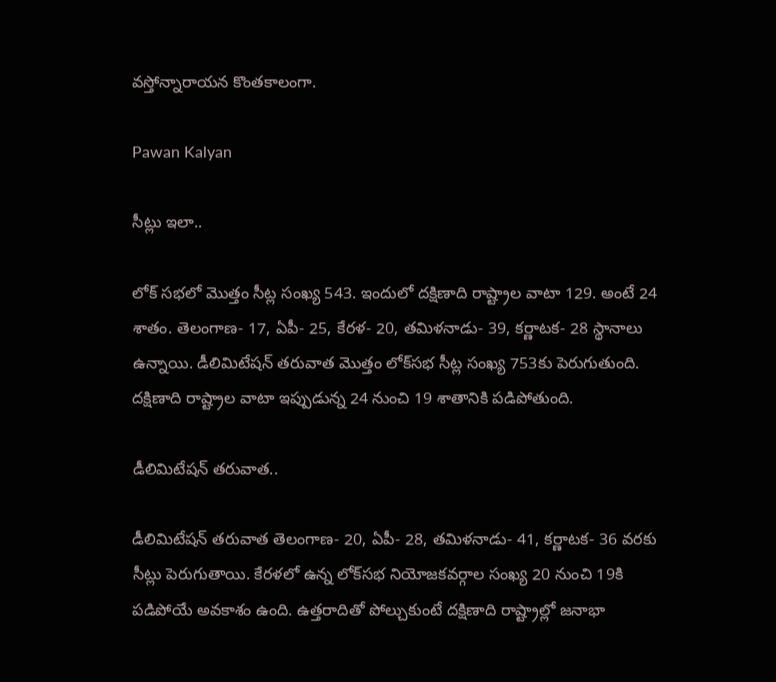వస్తోన్నారాయన కొంతకాలంగా.

Pawan Kalyan

సీట్లు ఇలా..

లోక్‌ సభలో మొత్తం సీట్ల సంఖ్య 543. ఇందులో దక్షిణాది రాష్ట్రాల వాటా 129. అంటే 24 శాతం. తెలంగాణ- 17, ఏపీ- 25, కేరళ- 20, తమిళనాడు- 39, కర్ణాటక- 28 స్థానాలు ఉన్నాయి. డీలిమిటేషన్ తరువాత మొత్తం లోక్‌సభ సీట్ల సంఖ్య 753కు పెరుగుతుంది. దక్షిణాది రాష్ట్రాల వాటా ఇప్పుడున్న 24 నుంచి 19 శాతానికి పడిపోతుంది.

డీలిమిటేషన్ తరువాత..

డీలిమిటేషన్ తరువాత తెలంగాణ- 20, ఏపీ- 28, తమిళనాడు- 41, కర్ణాటక- 36 వరకు సీట్లు పెరుగుతాయి. కేరళలో ఉన్న లోక్‌సభ నియోజకవర్గాల సంఖ్య 20 నుంచి 19కి పడిపోయే అవకాశం ఉంది. ఉత్తరాదితో పోల్చుకుంటే దక్షిణాది రాష్ట్రాల్లో జనాభా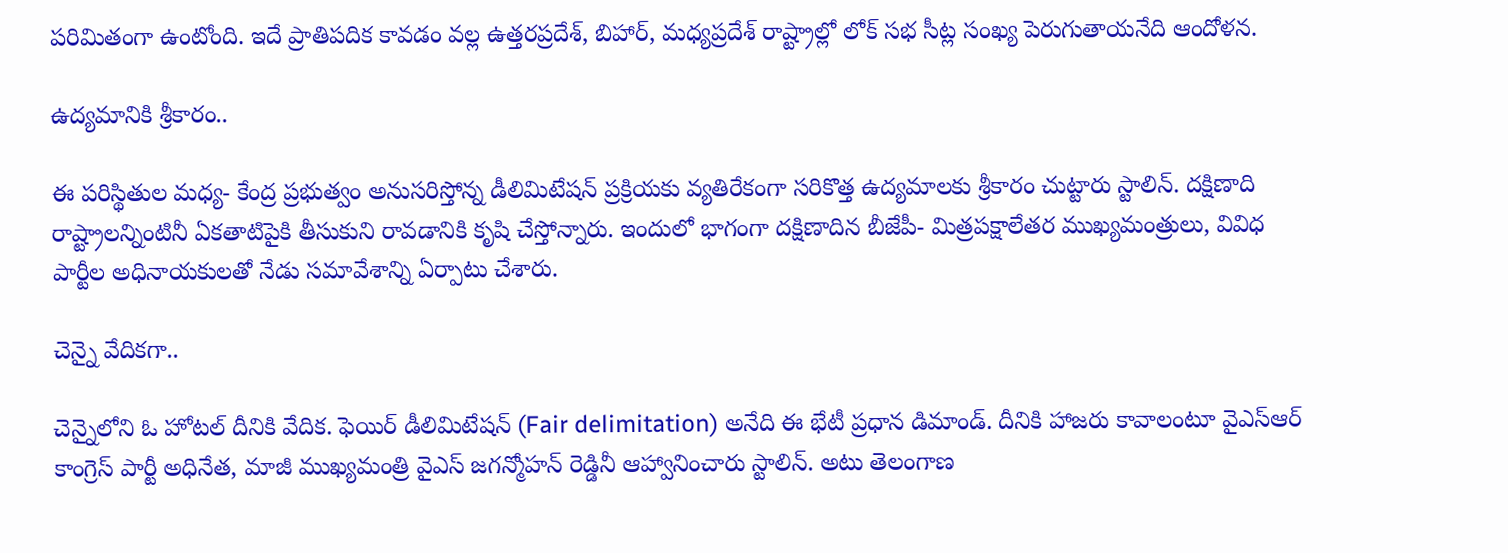పరిమితంగా ఉంటోంది. ఇదే ప్రాతిపదిక కావడం వల్ల ఉత్తరప్రదేశ్, బిహార్, మధ్యప్రదేశ్ రాష్ట్రాల్లో లోక్‌ సభ సీట్ల సంఖ్య పెరుగుతాయనేది ఆందోళన.

ఉద్యమానికి శ్రీకారం..

ఈ పరిస్థితుల మధ్య- కేంద్ర ప్రభుత్వం అనుసరిస్తోన్న డీలిమిటేషన్ ప్రక్రియకు వ్యతిరేకంగా సరికొత్త ఉద్యమాలకు శ్రీకారం చుట్టారు స్టాలిన్. దక్షిణాది రాష్ట్రాలన్నింటినీ ఏకతాటిపైకి తీసుకుని రావడానికి కృషి చేస్తోన్నారు. ఇందులో భాగంగా దక్షిణాదిన బీజేపీ- మిత్రపక్షాలేతర ముఖ్యమంత్రులు, వివిధ పార్టీల అధినాయకులతో నేడు సమావేశాన్ని ఏర్పాటు చేశారు.

చెన్నై వేదికగా..

చెన్నైలోని ఓ హోటల్ దీనికి వేదిక. ఫెయిర్ డీలిమిటేషన్ (Fair delimitation) అనేది ఈ భేటీ ప్రధాన డిమాండ్. దీనికి హాజరు కావాలంటూ వైఎస్ఆర్ కాంగ్రెస్ పార్టీ అధినేత, మాజీ ముఖ్యమంత్రి వైఎస్ జగన్మోహన్ రెడ్డినీ ఆహ్వానించారు స్టాలిన్. అటు తెలంగాణ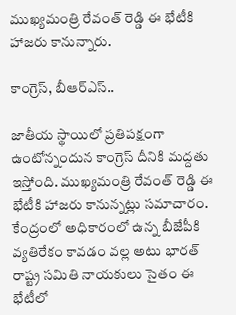ముఖ్యమంత్రి రేవంత్ రెడ్డి ఈ భేటీకి హాజరు కానున్నారు.

కాంగ్రెస్, బీఆర్ఎస్..

జాతీయ స్థాయిలో ప్రతిపక్షంగా ఉంటోన్నందున కాంగ్రెస్ దీనికి మద్దతు ఇస్తోంది. ముఖ్యమంత్రి రేవంత్ రెడ్డి ఈ భేటీకి హాజరు కానున్నట్లు సమాచారం. కేంద్రంలో అధికారంలో ఉన్న బీజేపీకి వ్యతిరేకం కావడం వల్ల అటు భారత్ రాష్ట్ర సమితి నాయకులు సైతం ఈ భేటీలో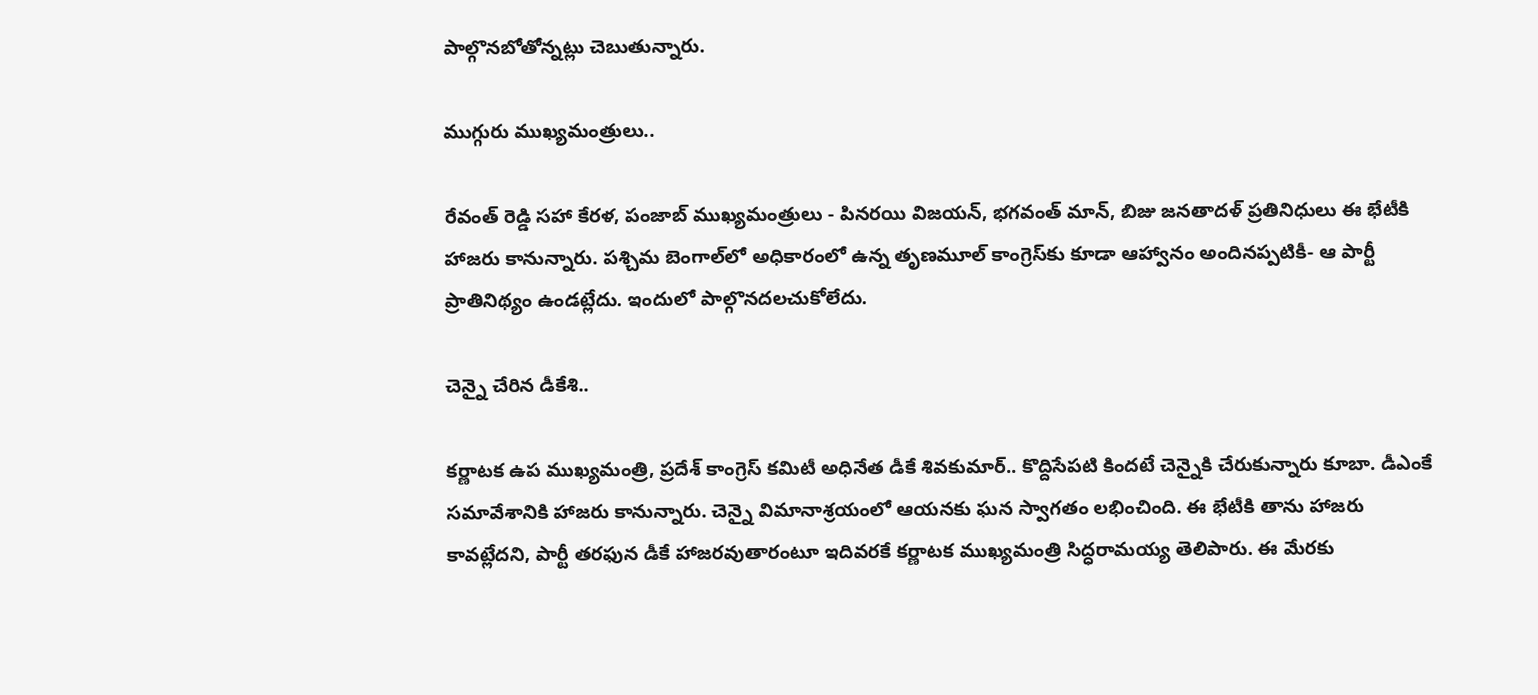పాల్గొనబోతోన్నట్లు చెబుతున్నారు.

ముగ్గురు ముఖ్యమంత్రులు..

రేవంత్ రెడ్డి సహా కేరళ, పంజాబ్ ముఖ్యమంత్రులు - పినరయి విజయన్, భగవంత్ మాన్, బిజు జనతాదళ్ ప్రతినిధులు ఈ భేటీకి హాజరు కానున్నారు. పశ్చిమ బెంగాల్‌లో అధికారంలో ఉన్న తృణమూల్ కాంగ్రెస్‌కు కూడా ఆహ్వానం అందినప్పటికీ- ఆ పార్టీ ప్రాతినిథ్యం ఉండట్లేదు. ఇందులో పాల్గొనదలచుకోలేదు.

చెన్నై చేరిన డీకేశి..

కర్ణాటక ఉప ముఖ్యమంత్రి, ప్రదేశ్ కాంగ్రెస్ కమిటీ అధినేత డీకే శివకుమార్.. కొద్దిసేపటి కిందటే చెన్నైకి చేరుకున్నారు కూబా. డీఎంకే సమావేశానికి హాజరు కానున్నారు. చెన్నై విమానాశ్రయంలో ఆయనకు ఘన స్వాగతం లభించింది. ఈ భేటీకి తాను హాజరు కావట్లేదని, పార్టీ తరఫున డీకే హాజరవుతారంటూ ఇదివరకే కర్ణాటక ముఖ్యమంత్రి సిద్ధరామయ్య తెలిపారు. ఈ మేరకు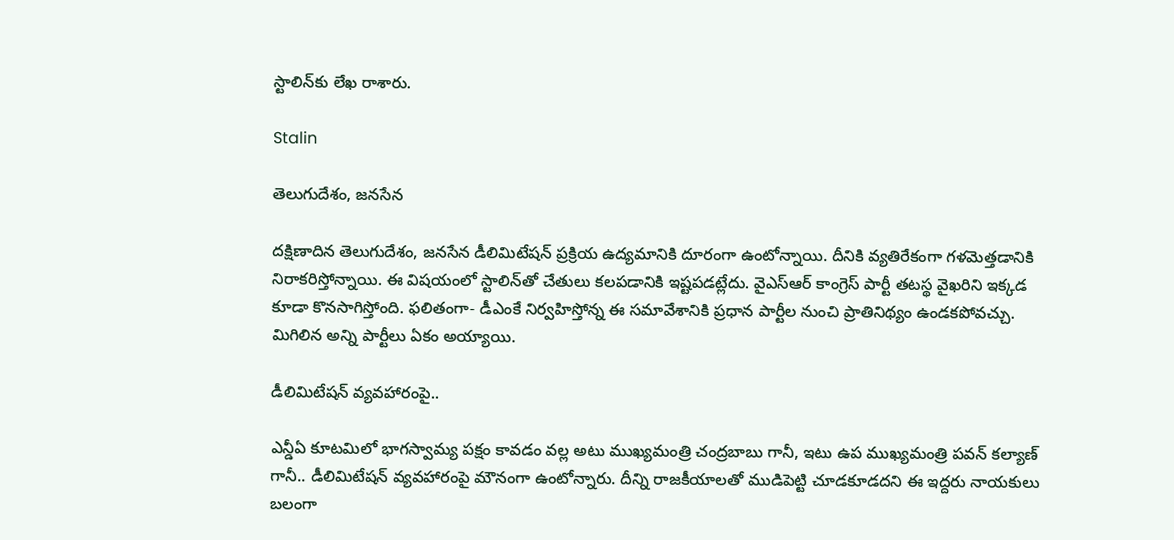స్టాలిన్‌కు లేఖ రాశారు.

Stalin

తెలుగుదేశం, జనసేన

దక్షిణాదిన తెలుగుదేశం, జనసేన డీలిమిటేషన్‌ ప్రక్రియ ఉద్యమానికి దూరంగా ఉంటోన్నాయి. దీనికి వ్యతిరేకంగా గళమెత్తడానికి నిరాకరిస్తోన్నాయి. ఈ విషయంలో స్టాలిన్‌తో చేతులు కలపడానికి ఇష్టపడట్లేదు. వైఎస్ఆర్ కాంగ్రెస్ పార్టీ తటస్థ వైఖరిని ఇక్కడ కూడా కొనసాగిస్తోంది. ఫలితంగా- డీఎంకే నిర్వహిస్తోన్న ఈ సమావేశానికి ప్రధాన పార్టీల నుంచి ప్రాతినిథ్యం ఉండకపోవచ్చు. మిగిలిన అన్ని పార్టీలు ఏకం అయ్యాయి.

డీలిమిటేషన్ వ్యవహారంపై..

ఎన్డీఏ కూటమిలో భాగస్వామ్య పక్షం కావడం వల్ల అటు ముఖ్యమంత్రి చంద్రబాబు గానీ, ఇటు ఉప ముఖ్యమంత్రి పవన్ కల్యాణ్ గానీ.. డీలిమిటేషన్ వ్యవహారంపై మౌనంగా ఉంటోన్నారు. దీన్ని రాజకీయాలతో ముడిపెట్టి చూడకూడదని ఈ ఇద్దరు నాయకులు బలంగా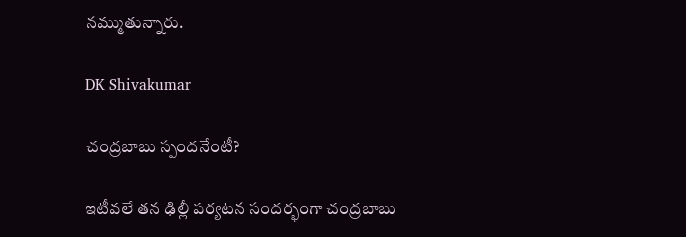నమ్ముతున్నారు.

DK Shivakumar

చంద్రబాబు స్పందనేంటీ?

ఇటీవలే తన ఢిల్లీ పర్యటన సందర్భంగా చంద్రబాబు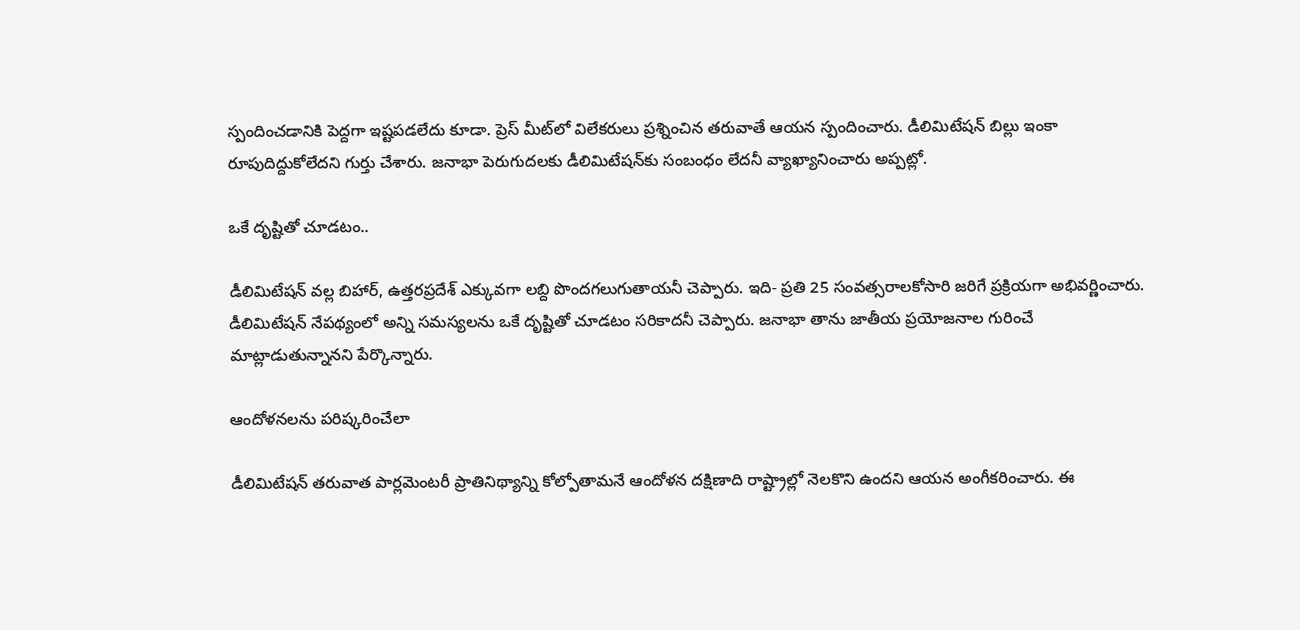స్పందించడానికి పెద్దగా ఇష్టపడలేదు కూడా. ప్రెస్ మీట్‌లో విలేకరులు ప్రశ్నించిన తరువాతే ఆయన స్పందించారు. డీలిమిటేషన్ బిల్లు ఇంకా రూపుదిద్దుకోలేదని గుర్తు చేశారు. జనాభా పెరుగుదలకు డీలిమిటేషన్‌కు సంబంధం లేదనీ వ్యాఖ్యానించారు అప్పట్లో.

ఒకే దృష్టితో చూడటం..

డీలిమిటేషన్ వల్ల బిహార్, ఉత్తరప్రదేశ్ ఎక్కువగా లబ్ది పొందగలుగుతాయనీ చెప్పారు. ఇది- ప్రతి 25 సంవత్సరాలకోసారి జరిగే ప్రక్రియగా అభివర్ణించారు. డీలిమిటేషన్‌ నేపథ్యంలో అన్ని సమస్యలను ఒకే దృష్టితో చూడటం సరికాదనీ చెప్పారు. జనాభా తాను జాతీయ ప్రయోజనాల గురించే మాట్లాడుతున్నానని పేర్కొన్నారు.

ఆందోళనలను పరిష్కరించేలా

డీలిమిటేషన్ తరువాత పార్లమెంటరీ ప్రాతినిథ్యాన్ని కోల్పోతామనే ఆందోళన దక్షిణాది రాష్ట్రాల్లో నెలకొని ఉందని ఆయన అంగీకరించారు. ఈ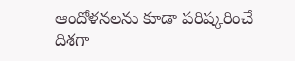ఆందోళనలను కూడా పరిష్కరించే దిశగా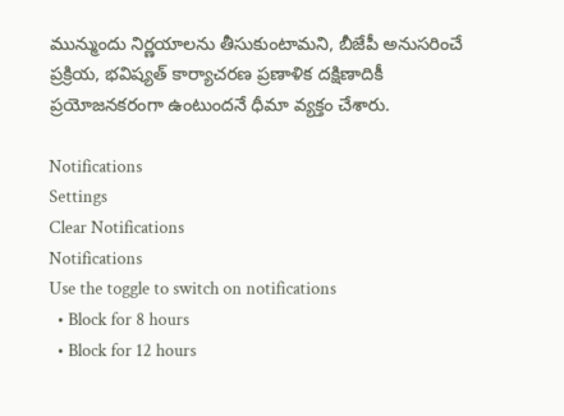మున్ముందు నిర్ణయాలను తీసుకుంటామని, బీజేపీ అనుసరించే ప్రక్రియ, భవిష్యత్ కార్యాచరణ ప్రణాళిక దక్షిణాదికీ ప్రయోజనకరంగా ఉంటుందనే ధీమా వ్యక్తం చేశారు.

Notifications
Settings
Clear Notifications
Notifications
Use the toggle to switch on notifications
  • Block for 8 hours
  • Block for 12 hours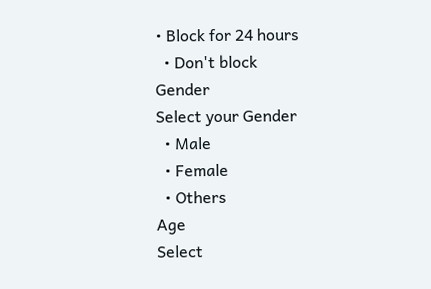• Block for 24 hours
  • Don't block
Gender
Select your Gender
  • Male
  • Female
  • Others
Age
Select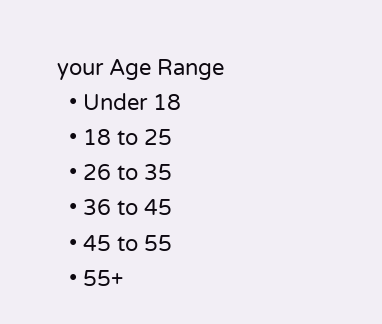your Age Range
  • Under 18
  • 18 to 25
  • 26 to 35
  • 36 to 45
  • 45 to 55
  • 55+